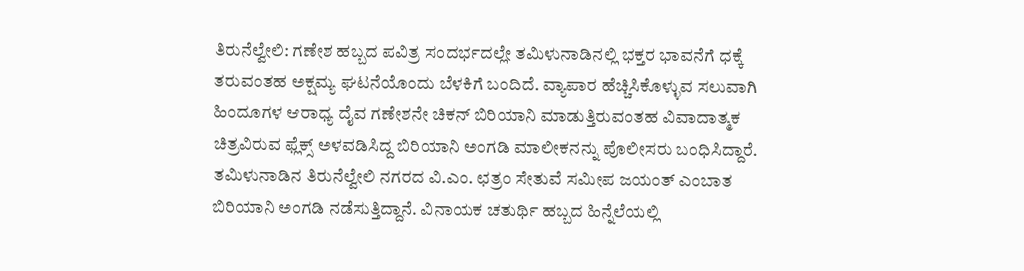ತಿರುನೆಲ್ವೇಲಿ: ಗಣೇಶ ಹಬ್ಬದ ಪವಿತ್ರ ಸಂದರ್ಭದಲ್ಲೇ ತಮಿಳುನಾಡಿನಲ್ಲಿ ಭಕ್ತರ ಭಾವನೆಗೆ ಧಕ್ಕೆ ತರುವಂತಹ ಅಕ್ಷಮ್ಯ ಘಟನೆಯೊಂದು ಬೆಳಕಿಗೆ ಬಂದಿದೆ. ವ್ಯಾಪಾರ ಹೆಚ್ಚಿಸಿಕೊಳ್ಳುವ ಸಲುವಾಗಿ ಹಿಂದೂಗಳ ಆರಾಧ್ಯ ದೈವ ಗಣೇಶನೇ ಚಿಕನ್ ಬಿರಿಯಾನಿ ಮಾಡುತ್ತಿರುವಂತಹ ವಿವಾದಾತ್ಮಕ ಚಿತ್ರವಿರುವ ಫ್ಲೆಕ್ಸ್ ಅಳವಡಿಸಿದ್ದ ಬಿರಿಯಾನಿ ಅಂಗಡಿ ಮಾಲೀಕನನ್ನು ಪೊಲೀಸರು ಬಂಧಿಸಿದ್ದಾರೆ.
ತಮಿಳುನಾಡಿನ ತಿರುನೆಲ್ವೇಲಿ ನಗರದ ವಿ.ಎಂ. ಛತ್ರಂ ಸೇತುವೆ ಸಮೀಪ ಜಯಂತ್ ಎಂಬಾತ ಬಿರಿಯಾನಿ ಅಂಗಡಿ ನಡೆಸುತ್ತಿದ್ದಾನೆ. ವಿನಾಯಕ ಚತುರ್ಥಿ ಹಬ್ಬದ ಹಿನ್ನೆಲೆಯಲ್ಲಿ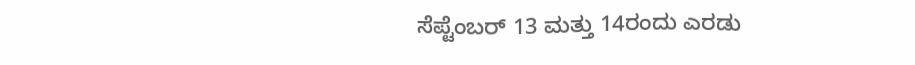ಸೆಪ್ಟೆಂಬರ್ 13 ಮತ್ತು 14ರಂದು ಎರಡು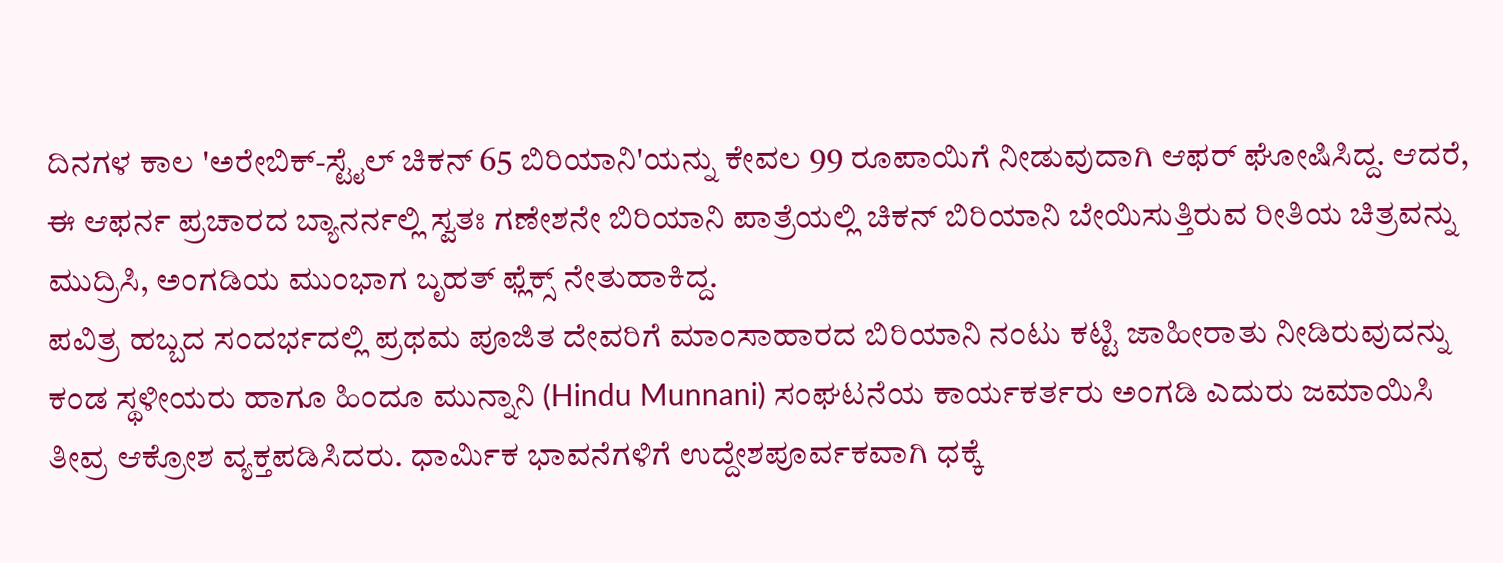ದಿನಗಳ ಕಾಲ 'ಅರೇಬಿಕ್-ಸ್ಟೈಲ್ ಚಿಕನ್ 65 ಬಿರಿಯಾನಿ'ಯನ್ನು ಕೇವಲ 99 ರೂಪಾಯಿಗೆ ನೀಡುವುದಾಗಿ ಆಫರ್ ಘೋಷಿಸಿದ್ದ. ಆದರೆ, ಈ ಆಫರ್ನ ಪ್ರಚಾರದ ಬ್ಯಾನರ್ನಲ್ಲಿ ಸ್ವತಃ ಗಣೇಶನೇ ಬಿರಿಯಾನಿ ಪಾತ್ರೆಯಲ್ಲಿ ಚಿಕನ್ ಬಿರಿಯಾನಿ ಬೇಯಿಸುತ್ತಿರುವ ರೀತಿಯ ಚಿತ್ರವನ್ನು ಮುದ್ರಿಸಿ, ಅಂಗಡಿಯ ಮುಂಭಾಗ ಬೃಹತ್ ಫ್ಲೆಕ್ಸ್ ನೇತುಹಾಕಿದ್ದ.
ಪವಿತ್ರ ಹಬ್ಬದ ಸಂದರ್ಭದಲ್ಲಿ ಪ್ರಥಮ ಪೂಜಿತ ದೇವರಿಗೆ ಮಾಂಸಾಹಾರದ ಬಿರಿಯಾನಿ ನಂಟು ಕಟ್ಟಿ ಜಾಹೀರಾತು ನೀಡಿರುವುದನ್ನು ಕಂಡ ಸ್ಥಳೀಯರು ಹಾಗೂ ಹಿಂದೂ ಮುನ್ನಾನಿ (Hindu Munnani) ಸಂಘಟನೆಯ ಕಾರ್ಯಕರ್ತರು ಅಂಗಡಿ ಎದುರು ಜಮಾಯಿಸಿ ತೀವ್ರ ಆಕ್ರೋಶ ವ್ಯಕ್ತಪಡಿಸಿದರು. ಧಾರ್ಮಿಕ ಭಾವನೆಗಳಿಗೆ ಉದ್ದೇಶಪೂರ್ವಕವಾಗಿ ಧಕ್ಕೆ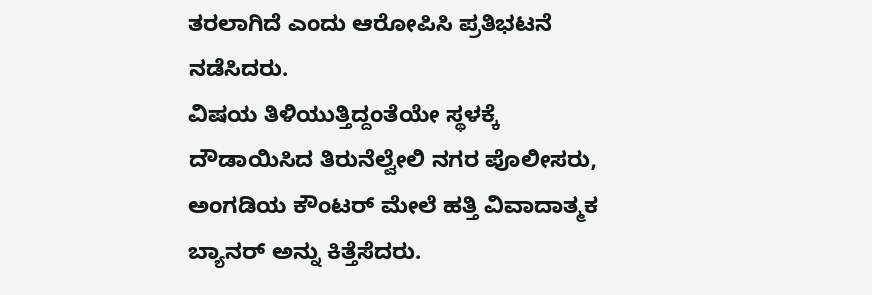ತರಲಾಗಿದೆ ಎಂದು ಆರೋಪಿಸಿ ಪ್ರತಿಭಟನೆ ನಡೆಸಿದರು.
ವಿಷಯ ತಿಳಿಯುತ್ತಿದ್ದಂತೆಯೇ ಸ್ಥಳಕ್ಕೆ ದೌಡಾಯಿಸಿದ ತಿರುನೆಲ್ವೇಲಿ ನಗರ ಪೊಲೀಸರು, ಅಂಗಡಿಯ ಕೌಂಟರ್ ಮೇಲೆ ಹತ್ತಿ ವಿವಾದಾತ್ಮಕ ಬ್ಯಾನರ್ ಅನ್ನು ಕಿತ್ತೆಸೆದರು.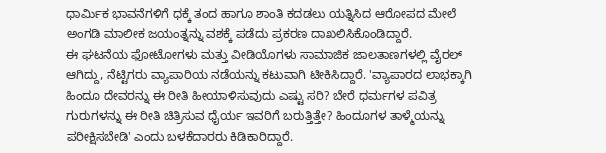ಧಾರ್ಮಿಕ ಭಾವನೆಗಳಿಗೆ ಧಕ್ಕೆ ತಂದ ಹಾಗೂ ಶಾಂತಿ ಕದಡಲು ಯತ್ನಿಸಿದ ಆರೋಪದ ಮೇಲೆ ಅಂಗಡಿ ಮಾಲೀಕ ಜಯಂತ್ನನ್ನು ವಶಕ್ಕೆ ಪಡೆದು ಪ್ರಕರಣ ದಾಖಲಿಸಿಕೊಂಡಿದ್ದಾರೆ.
ಈ ಘಟನೆಯ ಫೋಟೋಗಳು ಮತ್ತು ವೀಡಿಯೊಗಳು ಸಾಮಾಜಿಕ ಜಾಲತಾಣಗಳಲ್ಲಿ ವೈರಲ್ ಆಗಿದ್ದು, ನೆಟ್ಟಿಗರು ವ್ಯಾಪಾರಿಯ ನಡೆಯನ್ನು ಕಟುವಾಗಿ ಟೀಕಿಸಿದ್ದಾರೆ. 'ವ್ಯಾಪಾರದ ಲಾಭಕ್ಕಾಗಿ ಹಿಂದೂ ದೇವರನ್ನು ಈ ರೀತಿ ಹೀಯಾಳಿಸುವುದು ಎಷ್ಟು ಸರಿ? ಬೇರೆ ಧರ್ಮಗಳ ಪವಿತ್ರ ಗುರುಗಳನ್ನು ಈ ರೀತಿ ಚಿತ್ರಿಸುವ ಧೈರ್ಯ ಇವರಿಗೆ ಬರುತ್ತಿತ್ತೇ? ಹಿಂದೂಗಳ ತಾಳ್ಮೆಯನ್ನು ಪರೀಕ್ಷಿಸಬೇಡಿ' ಎಂದು ಬಳಕೆದಾರರು ಕಿಡಿಕಾರಿದ್ದಾರೆ.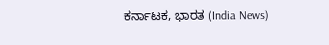ಕರ್ನಾಟಕ, ಭಾರತ (India News)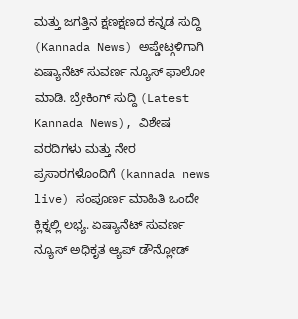ಮತ್ತು ಜಗತ್ತಿನ ಕ್ಷಣಕ್ಷಣದ ಕನ್ನಡ ಸುದ್ದಿ (Kannada News) ಅಪ್ಡೇಟ್ಗಳಿಗಾಗಿ ಏಷ್ಯಾನೆಟ್ ಸುವರ್ಣ ನ್ಯೂಸ್ ಫಾಲೋ ಮಾಡಿ. ಬ್ರೇಕಿಂಗ್ ಸುದ್ದಿ (Latest Kannada News), ವಿಶೇಷ ವರದಿಗಳು ಮತ್ತು ನೇರ ಪ್ರಸಾರಗಳೊಂದಿಗೆ (kannada news live) ಸಂಪೂರ್ಣ ಮಾಹಿತಿ ಒಂದೇ ಕ್ಲಿಕ್ನಲ್ಲಿ ಲಭ್ಯ. ಏಷ್ಯಾನೆಟ್ ಸುವರ್ಣ ನ್ಯೂಸ್ ಅಧಿಕೃತ ಆ್ಯಪ್ ಡೌನ್ಲೋಡ್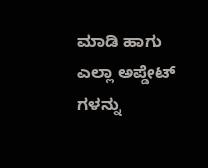ಮಾಡಿ ಹಾಗು ಎಲ್ಲಾ ಅಪ್ಡೇಟ್ ಗಳನ್ನು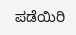ಪಡೆಯಿರಿ